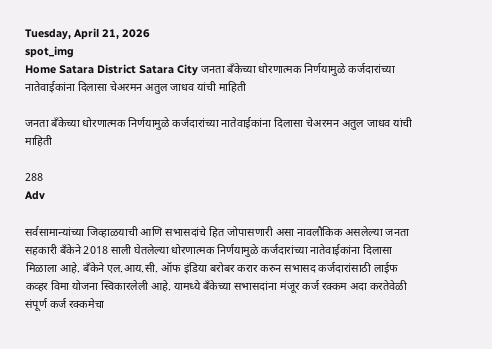Tuesday, April 21, 2026
spot_img
Home Satara District Satara City जनता बँकेच्या धोरणात्मक निर्णयामुळे कर्जदारांच्या नातेवाईकांना दिलासा चेअरमन अतुल जाधव यांची माहिती

जनता बँकेच्या धोरणात्मक निर्णयामुळे कर्जदारांच्या नातेवाईकांना दिलासा चेअरमन अतुल जाधव यांची माहिती

288
Adv

सर्वसामान्यांच्या जिव्हाळयाची आणि सभासदांचे हित जोपासणारी असा नावलौकिक असलेल्या जनता सहकारी बँकेने 2018 साली घेतलेल्या धोरणात्मक निर्णयामुळे कर्जदारांच्या नातेवाईकांना दिलासा मिळाला आहे. बँकेने एल.आय.सी. ऑफ इंडिया बरोबर करार करुन सभासद कर्जदारांसाठी लाईफ कव्हर विमा योजना स्विकारलेली आहे. यामध्ये बँकेच्या सभासदांना मंजूर कर्ज रक्कम अदा करतेवेळी संपूर्ण कर्ज रक्कमेचा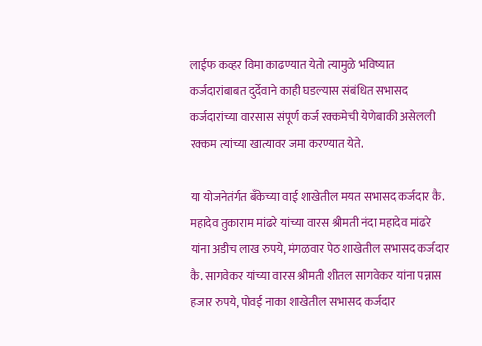लाईफ कव्हर विमा काढण्यात येतो त्यामुळे भविष्यात कर्जदारांबाबत दुर्देवाने काही घडल्यास संबंधित सभासद कर्जदारांच्या वारसास संपूर्ण कर्ज रक्कमेची येणेबाकी असेलली रक्कम त्यांच्या खात्यावर जमा करण्यात येते.

या योजनेतंर्गत बँकेच्या वाई शाखेतील मयत सभासद कर्जदार कै. महादेव तुकाराम मांढरे यांच्या वारस श्रीमती नंदा महादेव मांढरे यांना अडीच लाख रुपये, मंगळवार पेठ शाखेतील सभासद कर्जदार कै. सागवेकर यांच्या वारस श्रीमती शीतल सागवेकर यांना पन्नास हजार रुपये, पोवई नाका शाखेतील सभासद कर्जदार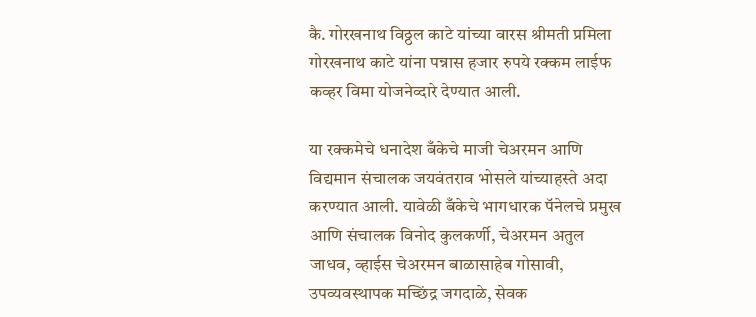कै. गोरखनाथ विठ्ठल काटे यांच्या वारस श्रीमती प्रमिला गोरखनाथ काटे यांना पन्नास हजार रुपये रक्कम लाईफ कव्हर विमा योजनेव्दारे देण्यात आली.

या रक्कमेचे धनादेश बँकेचे माजी चेअरमन आणि विद्यमान संचालक जयवंतराव भोसले यांच्याहस्ते अदा करण्यात आली. यावेळी बँकेचे भागधारक पॅनेलचे प्रमुख आणि संचालक विनोद कुलकर्णी, चेअरमन अतुल जाधव, व्हाईस चेअरमन बाळासाहेब गोसावी, उपव्यवस्थापक मच्छिंद्र जगदाळे, सेवक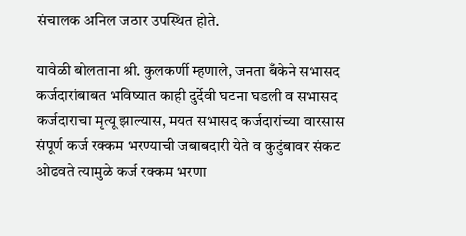संचालक अनिल जठार उपस्थित होते.

यावेळी बोलताना श्री. कुलकर्णी म्हणाले, जनता बँकेने सभासद कर्जदारांबाबत भविष्यात काही दुर्देवी घटना घडली व सभासद कर्जदाराचा मृत्यू झाल्यास, मयत सभासद कर्जदारांच्या वारसास संपूर्ण कर्ज रक्कम भरण्याची जबाबदारी येते व कुटुंबावर संकट ओढवते त्यामुळे कर्ज रक्कम भरणा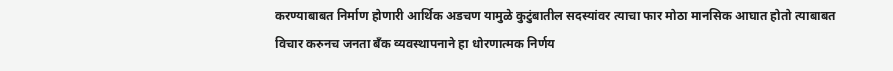करण्याबाबत निर्माण होणारी आर्थिक अडचण यामुळे कुटुंबातील सदस्यांवर त्याचा फार मोठा मानसिक आघात होतो त्याबाबत विचार करुनच जनता बँक व्यवस्थापनाने हा धोरणात्मक निर्णय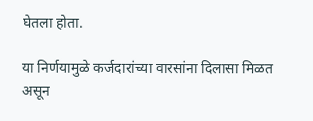घेतला होता.

या निर्णयामुळे कर्जदारांच्या वारसांना दिलासा मिळत असून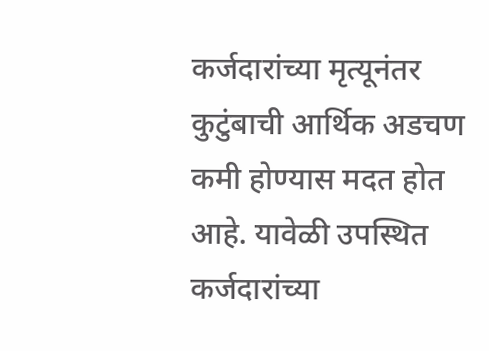कर्जदारांच्या मृत्यूनंतर कुटुंबाची आर्थिक अडचण कमी होण्यास मदत होत आहे. यावेळी उपस्थित कर्जदारांच्या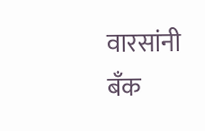वारसांनी बँक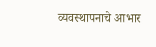व्यवस्थापनाचे आभार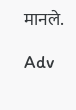मानले.

Adv